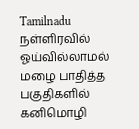Tamilnadu
நள்ளிரவில் ஓய்வில்லாமல் மழை பாதித்த பகுதிகளில் கனிமொழி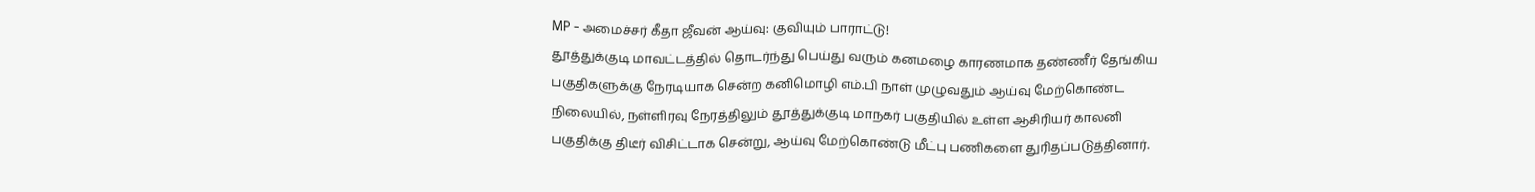MP - அமைச்சர் கீதா ஜீவன் ஆய்வு: குவியும் பாராட்டு!
தூத்துக்குடி மாவட்டத்தில் தொடர்ந்து பெய்து வரும் கனமழை காரணமாக தண்ணீர் தேங்கிய பகுதிகளுக்கு நேரடியாக சென்ற கனிமொழி எம்.பி நாள் முழுவதும் ஆய்வு மேற்கொண்ட நிலையில், நள்ளிரவு நேரத்திலும் தூத்துக்குடி மாநகர் பகுதியில் உள்ள ஆசிரியர் காலனி பகுதிக்கு திடீர் விசிட்டாக சென்று, ஆய்வு மேற்கொண்டு மீட்பு பணிகளை துரிதப்படுத்தினார்.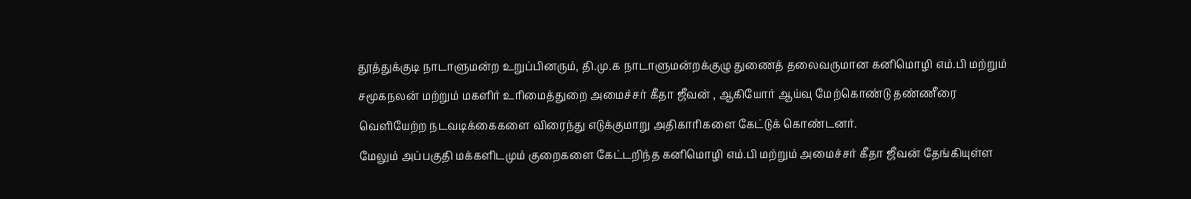தூத்துக்குடி நாடாளுமன்ற உறுப்பினரும், தி.மு.க நாடாளுமன்றக்குழு துணைத் தலைவருமான கனிமொழி எம்.பி மற்றும் சமூகநலன் மற்றும் மகளிர் உரிமைத்துறை அமைச்சர் கீதா ஜீவன் , ஆகியோர் ஆய்வு மேற்கொண்டு தண்ணீரை வெளியேற்ற நடவடிக்கைகளை விரைந்து எடுக்குமாறு அதிகாரிகளை கேட்டுக் கொண்டனர்.
மேலும் அப்பகுதி மக்களிடமும் குறைகளை கேட்டறிந்த கனிமொழி எம்.பி மற்றும் அமைச்சர் கீதா ஜீவன் தேங்கியுள்ள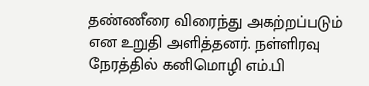தண்ணீரை விரைந்து அகற்றப்படும் என உறுதி அளித்தனர். நள்ளிரவு நேரத்தில் கனிமொழி எம்.பி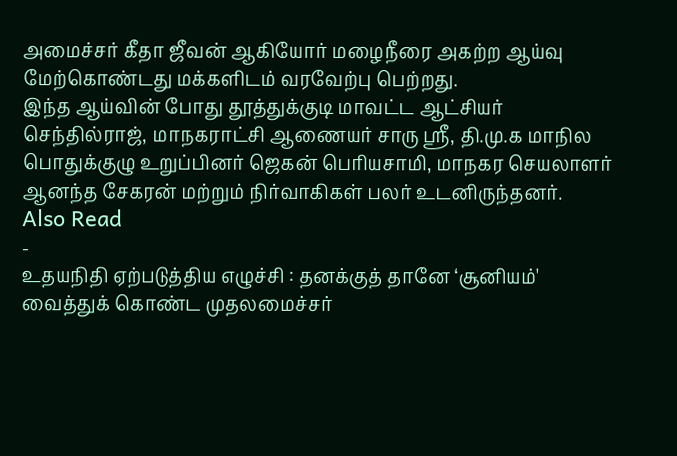அமைச்சர் கீதா ஜீவன் ஆகியோர் மழைநீரை அகற்ற ஆய்வு மேற்கொண்டது மக்களிடம் வரவேற்பு பெற்றது.
இந்த ஆய்வின் போது தூத்துக்குடி மாவட்ட ஆட்சியர் செந்தில்ராஜ், மாநகராட்சி ஆணையர் சாரு ஸ்ரீ, தி.மு.க மாநில பொதுக்குழு உறுப்பினர் ஜெகன் பெரியசாமி, மாநகர செயலாளர் ஆனந்த சேகரன் மற்றும் நிர்வாகிகள் பலர் உடனிருந்தனர்.
Also Read
-
உதயநிதி ஏற்படுத்திய எழுச்சி : தனக்குத் தானே ‘சூனியம்' வைத்துக் கொண்ட முதலமைச்சர்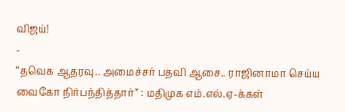விஜய்!
-
“தவெக ஆதரவு.. அமைச்சர் பதவி ஆசை.. ராஜினாமா செய்ய வைகோ நிர்பந்தித்தார்” : மதிமுக எம்.எல்.ஏ-க்கள்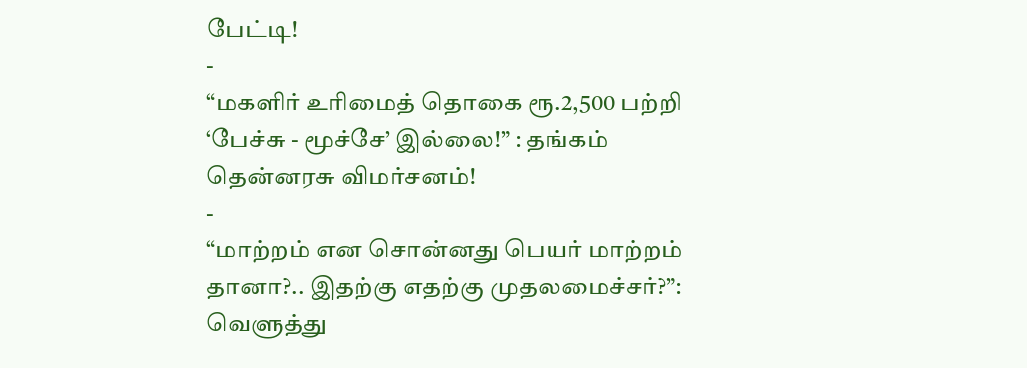பேட்டி!
-
“மகளிர் உரிமைத் தொகை ரூ.2,500 பற்றி ‘பேச்சு - மூச்சே’ இல்லை!” : தங்கம் தென்னரசு விமர்சனம்!
-
“மாற்றம் என சொன்னது பெயர் மாற்றம் தானா?.. இதற்கு எதற்கு முதலமைச்சர்?”: வெளுத்து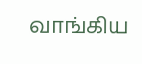வாங்கிய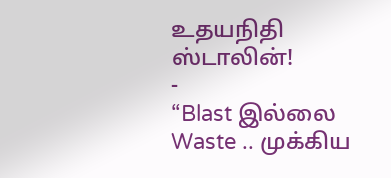உதயநிதி ஸ்டாலின்!
-
“Blast இல்லை Waste .. முக்கிய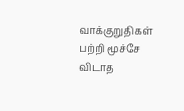வாக்குறுதிகள் பற்றி மூச்சே விடாத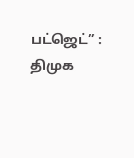பட்ஜெட்” : திமுக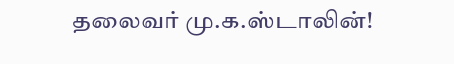தலைவர் மு.க.ஸ்டாலின்!